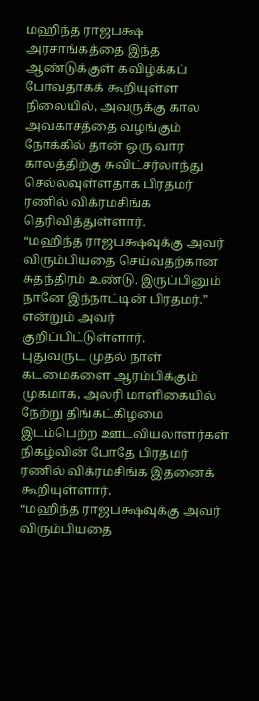மஹிந்த ராஜபக்ஷ அரசாங்கத்தை இந்த ஆண்டுக்குள் கவிழ்க்கப் போவதாகக் கூறியுள்ள நிலையில், அவருக்கு கால அவகாசத்தை வழங்கும் நோக்கில் தான் ஒரு வார காலத்திற்கு சுவிட்சர்லாந்து செல்லவுள்ளதாக பிரதமர் ரணில் விக்ரமசிங்க தெரிவித்துள்ளார்.
“மஹிந்த ராஜபக்ஷவுக்கு அவர் விரும்பியதை செய்வதற்கான சுதந்திரம் உண்டு. இருப்பினும் நானே இந்நாட்டின் பிரதமர்.” என்றும் அவர் குறிப்பிட்டுள்ளார்.
புதுவருட முதல் நாள் கடமைகளை ஆரம்பிக்கும் முகமாக, அலரி மாளிகையில் நேற்று திங்கட்கிழமை இடம்பெற்ற ஊடவியலாளர்கள் நிகழ்வின் போதே பிரதமர் ரணில் விக்ரமசிங்க இதனைக் கூறியுள்ளார்.
“மஹிந்த ராஜபக்ஷவுக்கு அவர் விரும்பியதை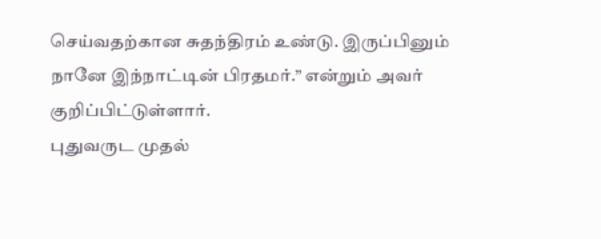செய்வதற்கான சுதந்திரம் உண்டு. இருப்பினும் நானே இந்நாட்டின் பிரதமர்.” என்றும் அவர் குறிப்பிட்டுள்ளார்.
புதுவருட முதல்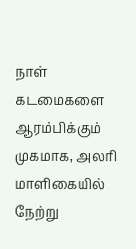நாள் கடமைகளை ஆரம்பிக்கும் முகமாக, அலரி மாளிகையில் நேற்று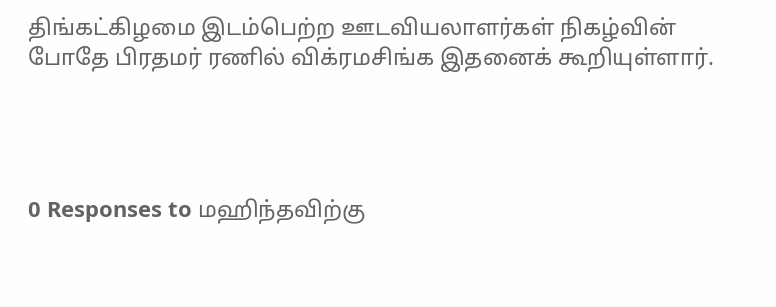திங்கட்கிழமை இடம்பெற்ற ஊடவியலாளர்கள் நிகழ்வின் போதே பிரதமர் ரணில் விக்ரமசிங்க இதனைக் கூறியுள்ளார்.




0 Responses to மஹிந்தவிற்கு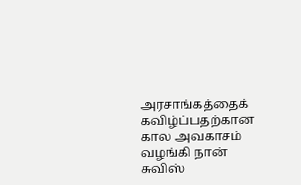அரசாங்கத்தைக் கவிழ்ப்பதற்கான கால அவகாசம் வழங்கி நான் சுவிஸ்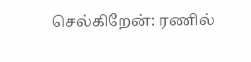செல்கிறேன்: ரணில்